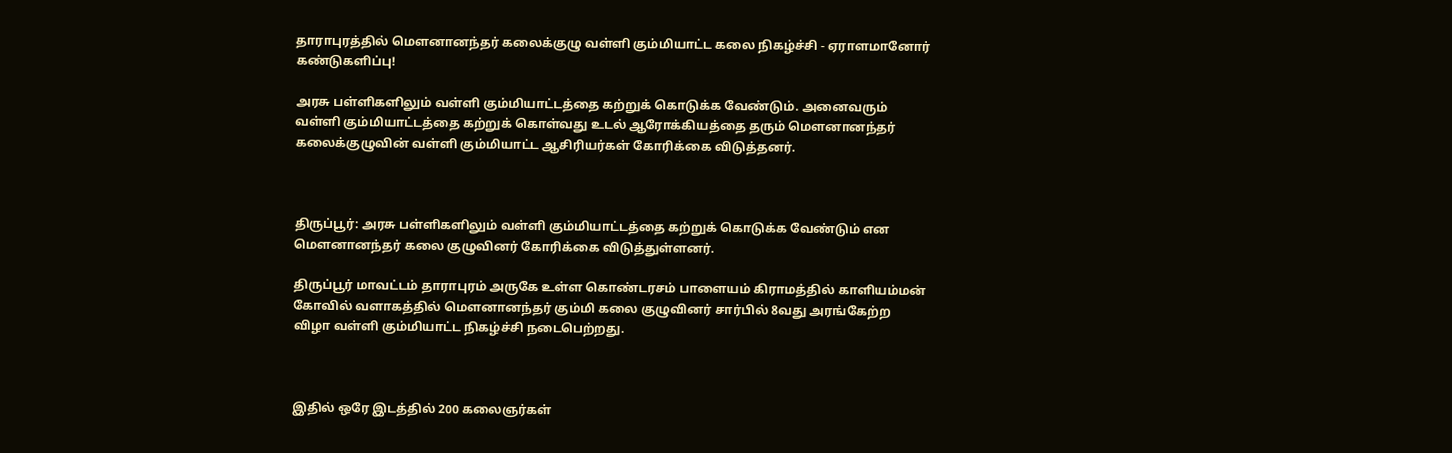தாராபுரத்தில் மௌனானந்தர் கலைக்குழு வள்ளி கும்மியாட்ட கலை நிகழ்ச்சி - ஏராளமானோர் கண்டுகளிப்பு!

அரசு பள்ளிகளிலும் வள்ளி கும்மியாட்டத்தை கற்றுக் கொடுக்க வேண்டும். அனைவரும் வள்ளி கும்மியாட்டத்தை கற்றுக் கொள்வது உடல் ஆரோக்கியத்தை தரும் மௌனானந்தர் கலைக்குழுவின் வள்ளி கும்மியாட்ட ஆசிரியர்கள் கோரிக்கை விடுத்தனர்.



திருப்பூர்: அரசு பள்ளிகளிலும் வள்ளி கும்மியாட்டத்தை கற்றுக் கொடுக்க வேண்டும் என மௌனானந்தர் கலை குழுவினர் கோரிக்கை விடுத்துள்ளனர்.

திருப்பூர் மாவட்டம் தாராபுரம் அருகே உள்ள கொண்டரசம் பாளையம் கிராமத்தில் காளியம்மன் கோவில் வளாகத்தில் மௌனானந்தர் கும்மி கலை குழுவினர் சார்பில் 8வது அரங்கேற்ற விழா வள்ளி கும்மியாட்ட நிகழ்ச்சி நடைபெற்றது.



இதில் ஒரே இடத்தில் 200 கலைஞர்கள்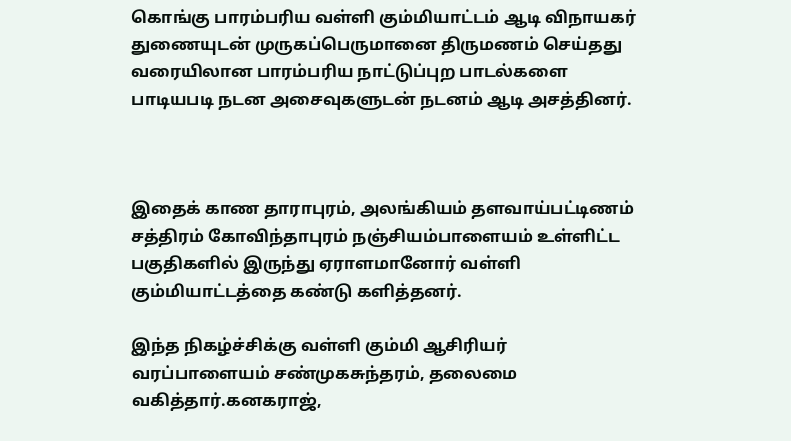கொங்கு பாரம்பரிய வள்ளி கும்மியாட்டம் ஆடி விநாயகர் துணையுடன் முருகப்பெருமானை திருமணம் செய்தது வரையிலான பாரம்பரிய நாட்டுப்புற பாடல்களை பாடியபடி நடன அசைவுகளுடன் நடனம் ஆடி அசத்தினர்.



இதைக் காண தாராபுரம், அலங்கியம் தளவாய்பட்டிணம் சத்திரம் கோவிந்தாபுரம் நஞ்சியம்பாளையம் உள்ளிட்ட பகுதிகளில் இருந்து ஏராளமானோர் வள்ளி கும்மியாட்டத்தை கண்டு களித்தனர்.

இந்த நிகழ்ச்சிக்கு வள்ளி கும்மி ஆசிரியர் வரப்பாளையம் சண்முகசுந்தரம், தலைமை வகித்தார்.கனகராஜ்,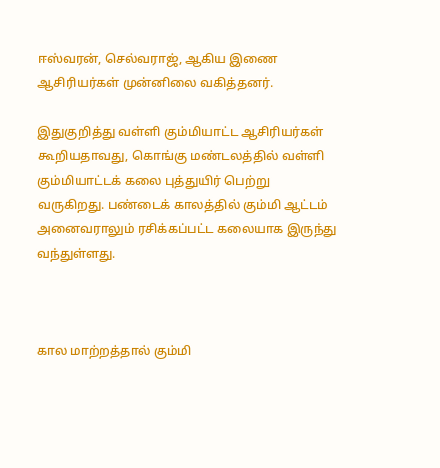ஈஸ்வரன், செல்வராஜ், ஆகிய இணை ஆசிரியர்கள் முன்னிலை வகித்தனர்.

இதுகுறித்து வள்ளி கும்மியாட்ட ஆசிரியர்கள் கூறியதாவது, கொங்கு மண்டலத்தில் வள்ளி கும்மியாட்டக் கலை புத்துயிர் பெற்று வருகிறது. பண்டைக் காலத்தில் கும்மி ஆட்டம் அனைவராலும் ரசிக்கப்பட்ட கலையாக இருந்து வந்துள்ளது.



கால மாற்றத்தால் கும்மி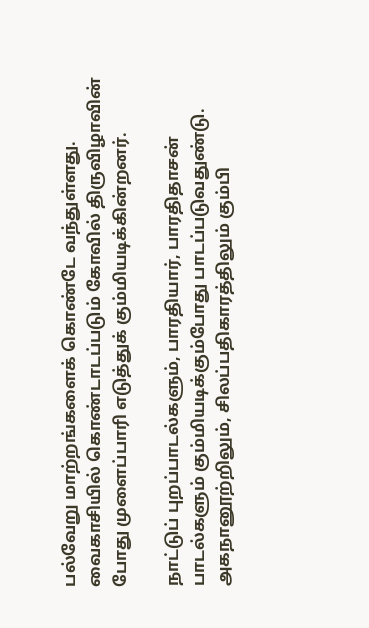பல்வேறு மாற்றங்களைக் கொண்டே வந்துள்ளது. வைகாசியில் கொண்டாடப்படும் கோவில் திருவிழாவின் போது முளைப்பாரி எடுத்துக் கும்மியடிக்கின்றனர்.

நாட்டுப் புறப்பாடல்களும், பாரதியார், பாரதிதாசன் பாடல்களும் கும்மியடிக்கும்போது பாடப்படுவதுண்டு. அகநானூற்றிலும், சிலப்பதிகாரத்திலும் கும்பி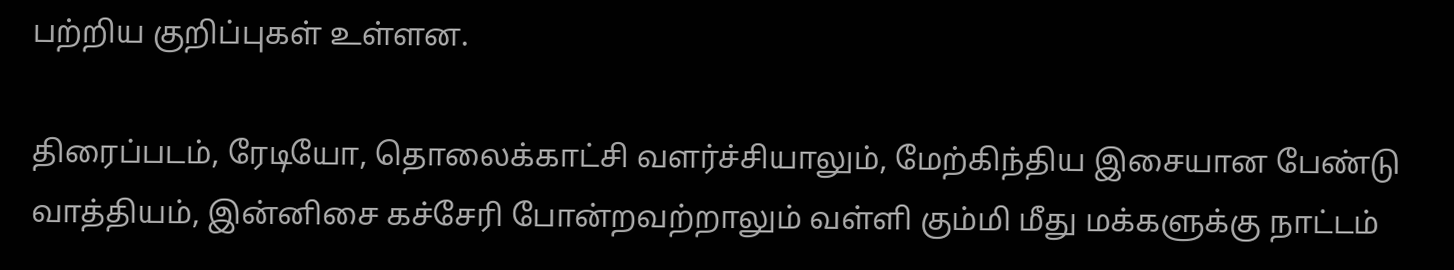பற்றிய குறிப்புகள் உள்ளன.

திரைப்படம், ரேடியோ, தொலைக்காட்சி வளர்ச்சியாலும், மேற்கிந்திய இசையான பேண்டு வாத்தியம், இன்னிசை கச்சேரி போன்றவற்றாலும் வள்ளி கும்மி மீது மக்களுக்கு நாட்டம்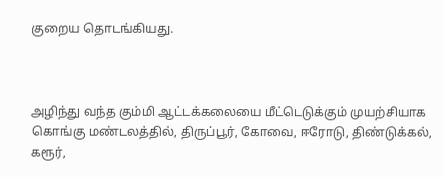குறைய தொடங்கியது.



அழிந்து வந்த கும்மி ஆட்டக்கலையை மீட்டெடுக்கும் முயற்சியாக கொங்கு மண்டலத்தில், திருப்பூர், கோவை, ஈரோடு, திண்டுக்கல், கரூர்,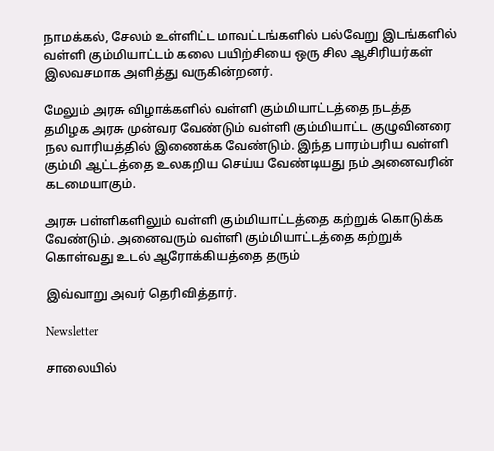நாமக்கல், சேலம் உள்ளிட்ட மாவட்டங்களில் பல்வேறு இடங்களில் வள்ளி கும்மியாட்டம் கலை பயிற்சியை ஒரு சில ஆசிரியர்கள் இலவசமாக அளித்து வருகின்றனர்.

மேலும் அரசு விழாக்களில் வள்ளி கும்மியாட்டத்தை நடத்த தமிழக அரசு முன்வர வேண்டும் வள்ளி கும்மியாட்ட குழுவினரை நல வாரியத்தில் இணைக்க வேண்டும். இந்த பாரம்பரிய வள்ளி கும்மி ஆட்டத்தை உலகறிய செய்ய வேண்டியது நம் அனைவரின் கடமையாகும்.

அரசு பள்ளிகளிலும் வள்ளி கும்மியாட்டத்தை கற்றுக் கொடுக்க வேண்டும். அனைவரும் வள்ளி கும்மியாட்டத்தை கற்றுக் கொள்வது உடல் ஆரோக்கியத்தை தரும்

இவ்வாறு அவர் தெரிவித்தார்.

Newsletter

சாலையில்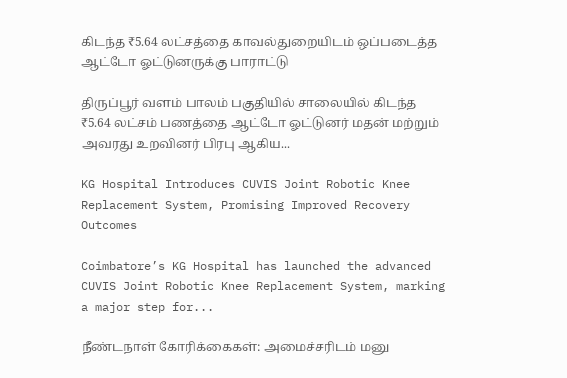கிடந்த ₹5.64 லட்சத்தை காவல்துறையிடம் ஒப்படைத்த ஆட்டோ ஓட்டுனருக்கு பாராட்டு

திருப்பூர் வளம் பாலம் பகுதியில் சாலையில் கிடந்த ₹5.64 லட்சம் பணத்தை ஆட்டோ ஓட்டுனர் மதன் மற்றும் அவரது உறவினர் பிரபு ஆகிய...

KG Hospital Introduces CUVIS Joint Robotic Knee Replacement System, Promising Improved Recovery Outcomes

Coimbatore’s KG Hospital has launched the advanced CUVIS Joint Robotic Knee Replacement System, marking a major step for...

நீண்டநாள் கோரிக்கைகள்: அமைச்சரிடம் மனு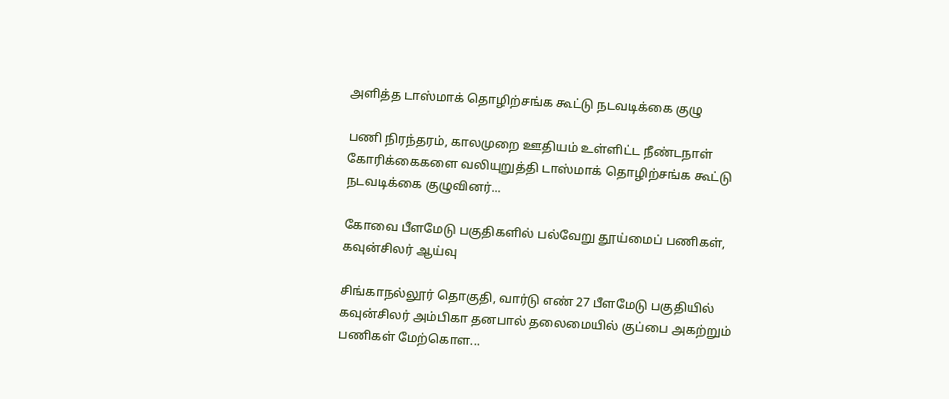அளித்த டாஸ்மாக் தொழிற்சங்க கூட்டு நடவடிக்கை குழு

பணி நிரந்தரம், காலமுறை ஊதியம் உள்ளிட்ட நீண்டநாள் கோரிக்கைகளை வலியுறுத்தி டாஸ்மாக் தொழிற்சங்க கூட்டு நடவடிக்கை குழுவினர்...

கோவை பீளமேடு பகுதிகளில் பல்வேறு தூய்மைப் பணிகள், கவுன்சிலர் ஆய்வு

சிங்காநல்லூர் தொகுதி, வார்டு எண் 27 பீளமேடு பகுதியில் கவுன்சிலர் அம்பிகா தனபால் தலைமையில் குப்பை அகற்றும் பணிகள் மேற்கொள...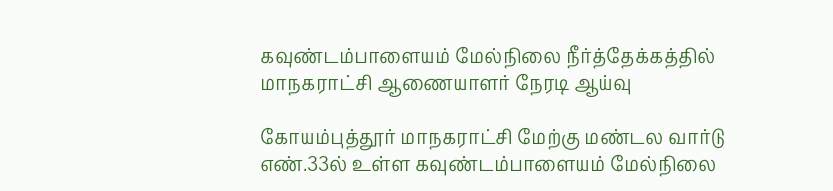கவுண்டம்பாளையம் மேல்நிலை நீர்த்தேக்கத்தில் மாநகராட்சி ஆணையாளர் நேரடி ஆய்வு

கோயம்புத்தூர் மாநகராட்சி மேற்கு மண்டல வார்டு எண்.33ல் உள்ள கவுண்டம்பாளையம் மேல்நிலை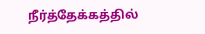நீர்த்தேக்கத்தில்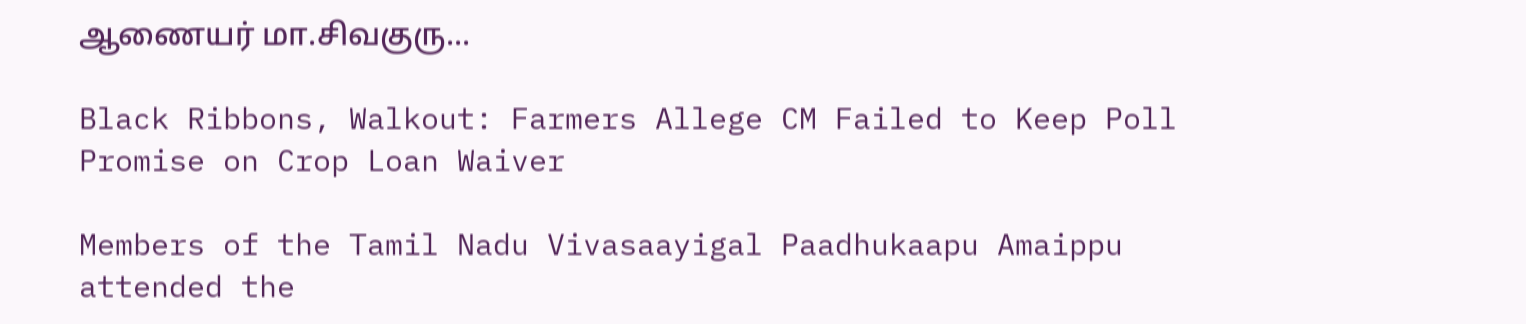ஆணையர் மா.சிவகுரு...

Black Ribbons, Walkout: Farmers Allege CM Failed to Keep Poll Promise on Crop Loan Waiver

Members of the Tamil Nadu Vivasaayigal Paadhukaapu Amaippu attended the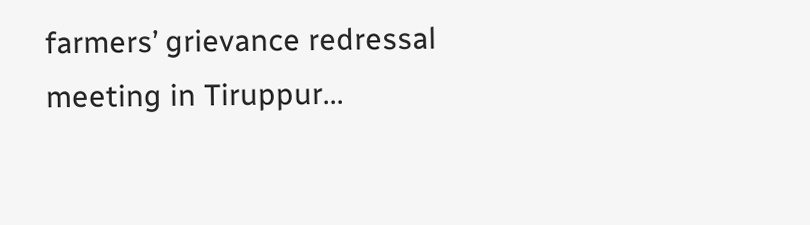farmers’ grievance redressal meeting in Tiruppur...